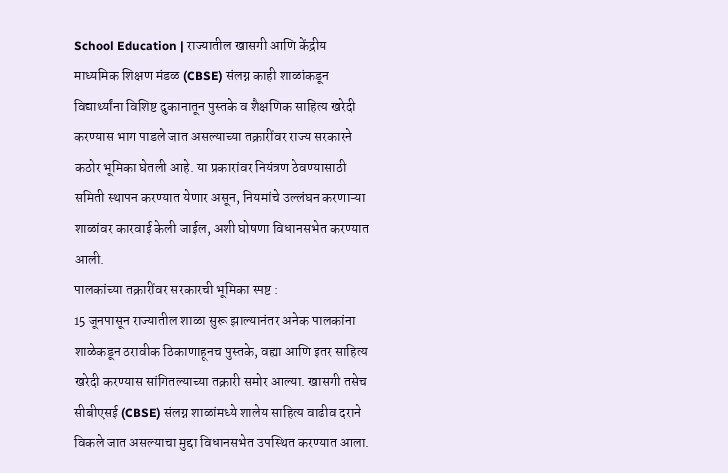School Education | राज्यातील खासगी आणि केंद्रीय माध्यमिक शिक्षण मंडळ (CBSE) संलग्न काही शाळांकडून विद्यार्थ्यांना विशिष्ट दुकानातून पुस्तके व शैक्षणिक साहित्य खरेदी करण्यास भाग पाडले जात असल्याच्या तक्रारींवर राज्य सरकारने कठोर भूमिका घेतली आहे. या प्रकारांवर नियंत्रण ठेवण्यासाठी समिती स्थापन करण्यात येणार असून, नियमांचे उल्लंघन करणाऱ्या शाळांवर कारवाई केली जाईल, अशी घोषणा विधानसभेत करण्यात आली.
पालकांच्या तक्रारींवर सरकारची भूमिका स्पष्ट :
15 जूनपासून राज्यातील शाळा सुरू झाल्यानंतर अनेक पालकांना शाळेकडून ठरावीक ठिकाणाहूनच पुस्तके, वह्या आणि इतर साहित्य खरेदी करण्यास सांगितल्याच्या तक्रारी समोर आल्या. खासगी तसेच सीबीएसई (CBSE) संलग्न शाळांमध्ये शालेय साहित्य वाढीव दराने विकले जात असल्याचा मुद्दा विधानसभेत उपस्थित करण्यात आला.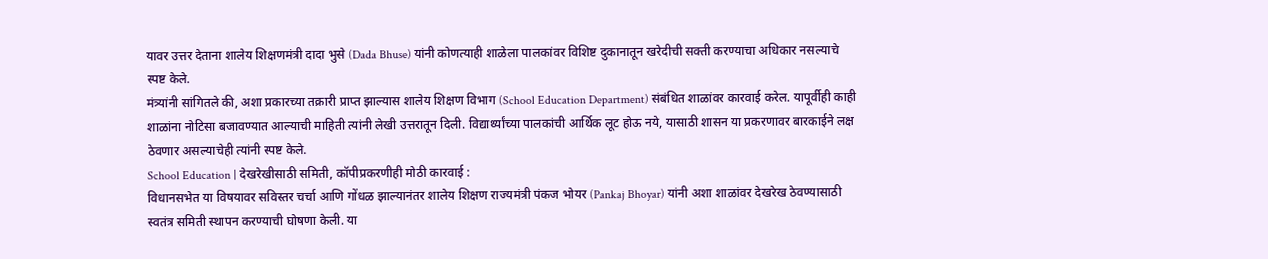यावर उत्तर देताना शालेय शिक्षणमंत्री दादा भुसे (Dada Bhuse) यांनी कोणत्याही शाळेला पालकांवर विशिष्ट दुकानातून खरेदीची सक्ती करण्याचा अधिकार नसल्याचे स्पष्ट केले.
मंत्र्यांनी सांगितले की, अशा प्रकारच्या तक्रारी प्राप्त झाल्यास शालेय शिक्षण विभाग (School Education Department) संबंधित शाळांवर कारवाई करेल. यापूर्वीही काही शाळांना नोटिसा बजावण्यात आल्याची माहिती त्यांनी लेखी उत्तरातून दिली. विद्यार्थ्यांच्या पालकांची आर्थिक लूट होऊ नये, यासाठी शासन या प्रकरणावर बारकाईने लक्ष ठेवणार असल्याचेही त्यांनी स्पष्ट केले.
School Education | देखरेखीसाठी समिती, कॉपीप्रकरणीही मोठी कारवाई :
विधानसभेत या विषयावर सविस्तर चर्चा आणि गोंधळ झाल्यानंतर शालेय शिक्षण राज्यमंत्री पंकज भोयर (Pankaj Bhoyar) यांनी अशा शाळांवर देखरेख ठेवण्यासाठी स्वतंत्र समिती स्थापन करण्याची घोषणा केली. या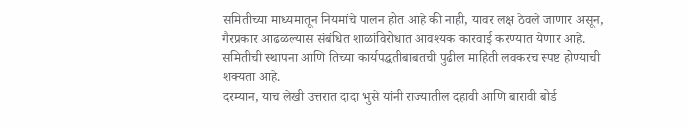समितीच्या माध्यमातून नियमांचे पालन होत आहे की नाही, यावर लक्ष ठेवले जाणार असून, गैरप्रकार आढळल्यास संबंधित शाळांविरोधात आवश्यक कारवाई करण्यात येणार आहे. समितीची स्थापना आणि तिच्या कार्यपद्धतीबाबतची पुढील माहिती लवकरच स्पष्ट होण्याची शक्यता आहे.
दरम्यान, याच लेखी उत्तरात दादा भुसे यांनी राज्यातील दहावी आणि बारावी बोर्ड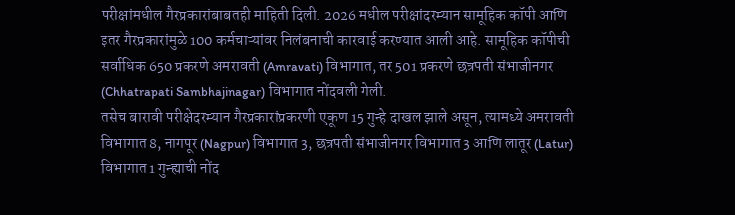परीक्षांमधील गैरप्रकारांबाबतही माहिती दिली. 2026 मधील परीक्षांदरम्यान सामूहिक कॉपी आणि इतर गैरप्रकारांमुळे 100 कर्मचाऱ्यांवर निलंबनाची कारवाई करण्यात आली आहे. सामूहिक कॉपीची सर्वाधिक 650 प्रकरणे अमरावती (Amravati) विभागात, तर 501 प्रकरणे छत्रपती संभाजीनगर (Chhatrapati Sambhajinagar) विभागात नोंदवली गेली.
तसेच बारावी परीक्षेदरम्यान गैरप्रकारांप्रकरणी एकूण 15 गुन्हे दाखल झाले असून, त्यामध्ये अमरावती विभागात 8, नागपूर (Nagpur) विभागात 3, छत्रपती संभाजीनगर विभागात 3 आणि लातूर (Latur) विभागात 1 गुन्ह्याची नोंद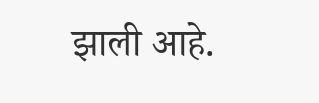झाली आहे.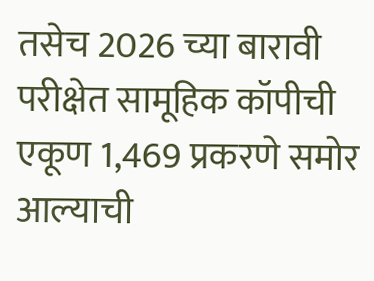तसेच 2026 च्या बारावी परीक्षेत सामूहिक कॉपीची एकूण 1,469 प्रकरणे समोर आल्याची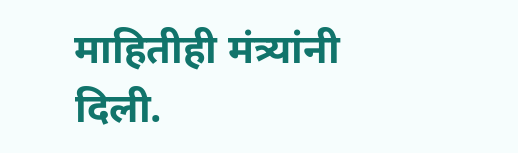माहितीही मंत्र्यांनी दिली.